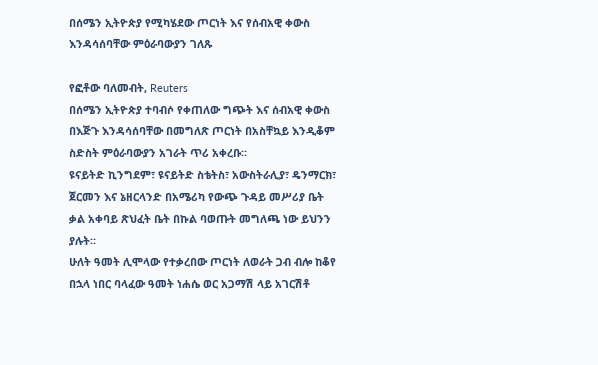በሰሜን ኢትዮጵያ የሚካሄደው ጦርነት እና የሰብአዊ ቀውስ እንዳሳሰባቸው ምዕራባውያን ገለጹ

የፎቶው ባለመብት, Reuters
በሰሜን ኢትዮጵያ ተባብሶ የቀጠለው ግጭት እና ሰብአዊ ቀውስ በእጅጉ እንዳሳሰባቸው በመግለጽ ጦርነት በአስቸኳይ እንዲቆም ስድስት ምዕራባውያን አገራት ጥሪ አቀረቡ።
ዩናይትድ ኪንግደም፣ ዩናይትድ ስቴትስ፣ አውስትራሊያ፣ ዴንማርክ፣ ጀርመን እና ኔዘርላንድ በአሜሪካ የውጭ ጉዳይ መሥሪያ ቤት ቃል አቀባይ ጽህፈት ቤት በኩል ባወጡት መግለጫ ነው ይህንን ያሉት።
ሁለት ዓመት ሊሞላው የተቃረበው ጦርነት ለወራት ጋብ ብሎ ከቆየ በኋላ ነበር ባላፈው ዓመት ነሐሴ ወር አጋማሽ ላይ አገርሽቶ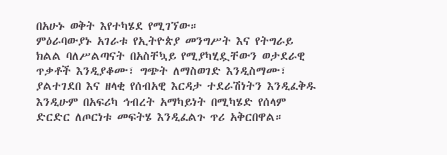በአሁኑ ወቅት እየተካሄደ የሚገኘው።
ምዕራባውያኑ አገራቱ የኢትዮጵያ መንግሥት እና የትግራይ ክልል ባለሥልጣናት በአስቸኳይ የሚያካሂዷቸውን ወታደራዊ ጥቃቶች እንዲያቆሙ፣ ግጭት ለማስወገድ እንዲስማሙ፣ ያልተገደበ እና ዘላቂ የሰብአዊ እርዳታ ተደራሽነትን እንዲፈቅዱ እንዲሁም በአፍሪካ ኅብረት አማካይነት በሚካሄድ የሰላም ድርድር ለጦርነቱ መፍትሄ እንዲፈልጉ ጥሪ አቅርበዋል።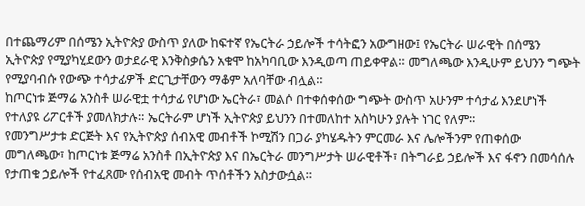በተጨማሪም በሰሜን ኢትዮጵያ ውስጥ ያለው ከፍተኛ የኤርትራ ኃይሎች ተሳትፎን አውግዘው፤ የኤርትራ ሠራዊት በሰሜን ኢትዮጵያ የሚያካሂደውን ወታደራዊ እንቅስቃሴን አቁሞ ከአካባቢው እንዲወጣ ጠይቀዋል። መግለጫው እንዲሁም ይህንን ግጭት የሚያባብሱ የውጭ ተሳታፊዎች ድርጊታቸውን ማቆም አለባቸው ብሏል።
ከጦርነቱ ጅማሬ አንስቶ ሠራዊቷ ተሳታፊ የሆነው ኤርትራ፣ መልሶ በተቀሰቀሰው ግጭት ውስጥ አሁንም ተሳታፊ እንደሆነች የተለያዩ ሪፖርቶች ያመለክታሉ። ኤርትራም ሆነች ኢትዮጵያ ይህንን በተመለከተ አስካሁን ያሉት ነገር የለም።
የመንግሥታቱ ድርጅት እና የኢትዮጵያ ሰብአዊ መብቶች ኮሚሽን በጋራ ያካሄዱትን ምርመራ እና ሌሎችንም የጠቀሰው መግለጫው፣ ከጦርነቱ ጅማሬ አንስቶ በኢትዮጵያ እና በኤርትራ መንግሥታት ሠራዊቶች፣ በትግራይ ኃይሎች እና ፋኖን በመሳሰሉ የታጠቁ ኃይሎች የተፈጸሙ የሰብአዊ መብት ጥሰቶችን አስታውሷል።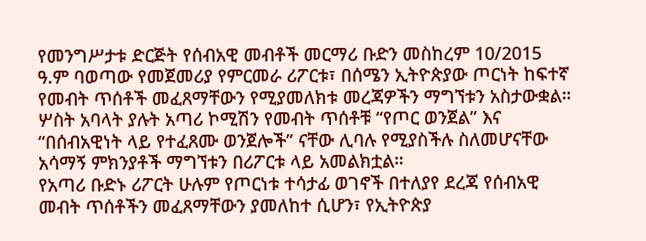የመንግሥታቱ ድርጅት የሰብአዊ መብቶች መርማሪ ቡድን መስከረም 10/2015 ዓ.ም ባወጣው የመጀመሪያ የምርመራ ሪፖርቱ፣ በሰሜን ኢትዮጵያው ጦርነት ከፍተኛ የመብት ጥሰቶች መፈጸማቸውን የሚያመለክቱ መረጃዎችን ማግኘቱን አስታውቋል።
ሦስት አባላት ያሉት አጣሪ ኮሚሽን የመብት ጥሰቶቹ “የጦር ወንጀል” እና “በሰብአዊነት ላይ የተፈጸሙ ወንጀሎች” ናቸው ሊባሉ የሚያስችሉ ስለመሆናቸው አሳማኝ ምክንያቶች ማግኘቱን በሪፖርቱ ላይ አመልክቷል።
የአጣሪ ቡድኑ ሪፖርት ሁሉም የጦርነቱ ተሳታፊ ወገኖች በተለያየ ደረጃ የሰብአዊ መብት ጥሰቶችን መፈጸማቸውን ያመለከተ ሲሆን፣ የኢትዮጵያ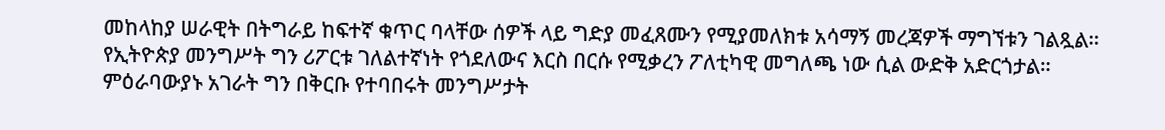መከላከያ ሠራዊት በትግራይ ከፍተኛ ቁጥር ባላቸው ሰዎች ላይ ግድያ መፈጸሙን የሚያመለክቱ አሳማኝ መረጃዎች ማግኘቱን ገልጿል።
የኢትዮጵያ መንግሥት ግን ሪፖርቱ ገለልተኛነት የጎደለውና እርስ በርሱ የሚቃረን ፖለቲካዊ መግለጫ ነው ሲል ውድቅ አድርጎታል።
ምዕራባውያኑ አገራት ግን በቅርቡ የተባበሩት መንግሥታት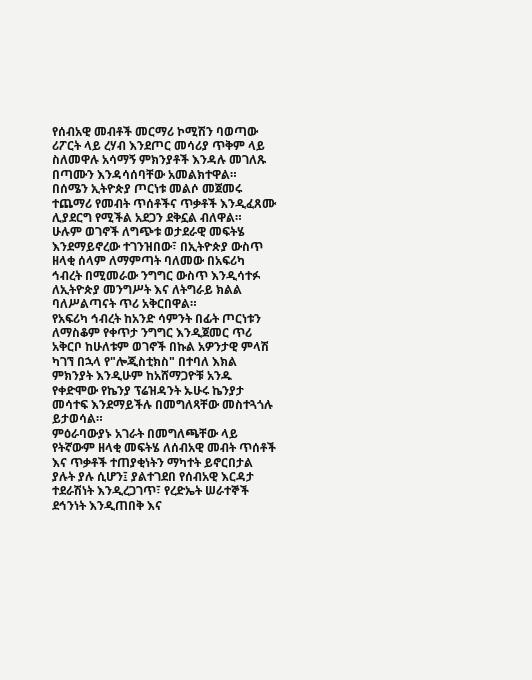የሰብአዊ መብቶች መርማሪ ኮሚሽን ባወጣው ሪፖርት ላይ ረሃብ እንደጦር መሳሪያ ጥቅም ላይ ስለመዋሉ አሳማኝ ምክንያቶች እንዳሉ መገለጹ በጣሙን እንዳሳሰባቸው አመልክተዋል።
በሰሜን ኢትዮጵያ ጦርነቱ መልሶ መጀመሩ ተጨማሪ የመብት ጥሰቶችና ጥቃቶች እንዲፈጸሙ ሊያደርግ የሚችል አደጋን ደቅኗል ብለዋል።
ሁሉም ወገኖች ለግጭቱ ወታደራዊ መፍትሄ እንደማይኖረው ተገንዝበው፣ በኢትዮጵያ ውስጥ ዘላቂ ሰላም ለማምጣት ባለመው በአፍሪካ ኅብረት በሚመራው ንግግር ውስጥ እንዲሳተፉ ለኢትዮጵያ መንግሥት እና ለትግራይ ክልል ባለሥልጣናት ጥሪ አቅርበዋል።
የአፍሪካ ኅብረት ከአንድ ሳምንት በፊት ጦርነቱን ለማስቆም የቀጥታ ንግግር እንዲጀመር ጥሪ አቅርቦ ከሁለቱም ወገኖች በኩል አዎንታዊ ምላሽ ካገኘ በኋላ የ"ሎጂስቲክስ" በተባለ እክል ምክንያት እንዲሁም ከአሸማጋዮቹ አንዱ የቀድሞው የኬንያ ፕሬዝዳንት ኡሁሩ ኬንያታ መሳተፍ እንደማይችሉ በመግለጻቸው መስተጓጎሉ ይታወሳል።
ምዕራባውያኑ አገራት በመግለጫቸው ላይ የትኛውም ዘላቂ መፍትሄ ለሰብአዊ መብት ጥሰቶች እና ጥቃቶች ተጠያቂነትን ማካተት ይኖርበታል ያሉት ያሉ ሲሆን፤ ያልተገደበ የሰብአዊ እርዳታ ተደራሽነት እንዲረጋገጥ፣ የረድኤት ሠራተኞች ደኅንነት እንዲጠበቅ እና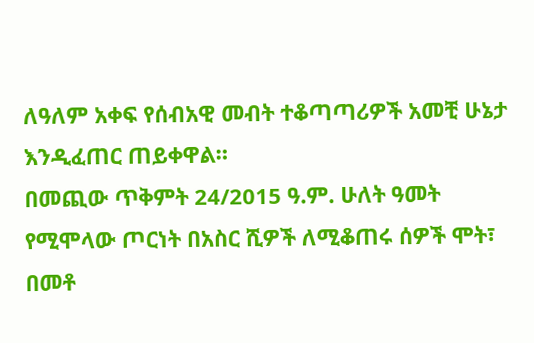ለዓለም አቀፍ የሰብአዊ መብት ተቆጣጣሪዎች አመቺ ሁኔታ እንዲፈጠር ጠይቀዋል።
በመጪው ጥቅምት 24/2015 ዓ.ም. ሁለት ዓመት የሚሞላው ጦርነት በአስር ሺዎች ለሚቆጠሩ ሰዎች ሞት፣ በመቶ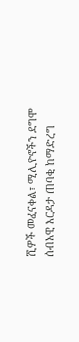ሺዎች መፈናቀል፣ ሚሊዮኖችን ደግሞ ሰብአዊ እርዳታ ጠባቂ ከማድረግ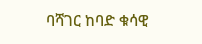ባሻገር ከባድ ቁሳዊ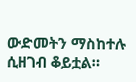ውድመትን ማስከተሉ ሲዘገብ ቆይቷል።